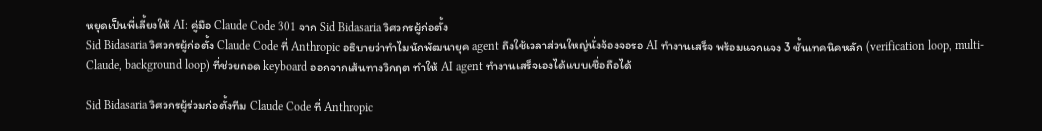หยุดเป็นพี่เลี้ยงให้ AI: คู่มือ Claude Code 301 จาก Sid Bidasaria วิศวกรผู้ก่อตั้ง
Sid Bidasaria วิศวกรผู้ก่อตั้ง Claude Code ที่ Anthropic อธิบายว่าทำไมนักพัฒนายุค agent ถึงใช้เวลาส่วนใหญ่นั่งจ้องจอรอ AI ทำงานเสร็จ พร้อมแจกแจง 3 ชั้นเทคนิคหลัก (verification loop, multi-Claude, background loop) ที่ช่วยถอด keyboard ออกจากเส้นทางวิกฤต ทำให้ AI agent ทำงานเสร็จเองได้แบบเชื่อถือได้

Sid Bidasaria วิศวกรผู้ร่วมก่อตั้งทีม Claude Code ที่ Anthropic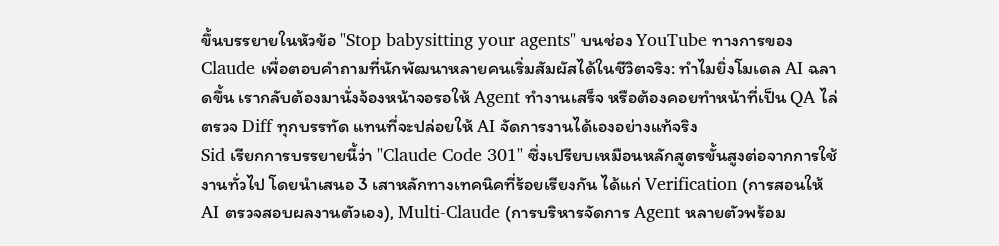ขึ้นบรรยายในหัวข้อ "Stop babysitting your agents" บนช่อง YouTube ทางการของ Claude เพื่อตอบคำถามที่นักพัฒนาหลายคนเริ่มสัมผัสได้ในชีวิตจริง: ทำไมยิ่งโมเดล AI ฉลาดขึ้น เรากลับต้องมานั่งจ้องหน้าจอรอให้ Agent ทำงานเสร็จ หรือต้องคอยทำหน้าที่เป็น QA ไล่ตรวจ Diff ทุกบรรทัด แทนที่จะปล่อยให้ AI จัดการงานได้เองอย่างแท้จริง
Sid เรียกการบรรยายนี้ว่า "Claude Code 301" ซึ่งเปรียบเหมือนหลักสูตรขั้นสูงต่อจากการใช้งานทั่วไป โดยนำเสนอ 3 เสาหลักทางเทคนิคที่ร้อยเรียงกัน ได้แก่ Verification (การสอนให้ AI ตรวจสอบผลงานตัวเอง), Multi-Claude (การบริหารจัดการ Agent หลายตัวพร้อม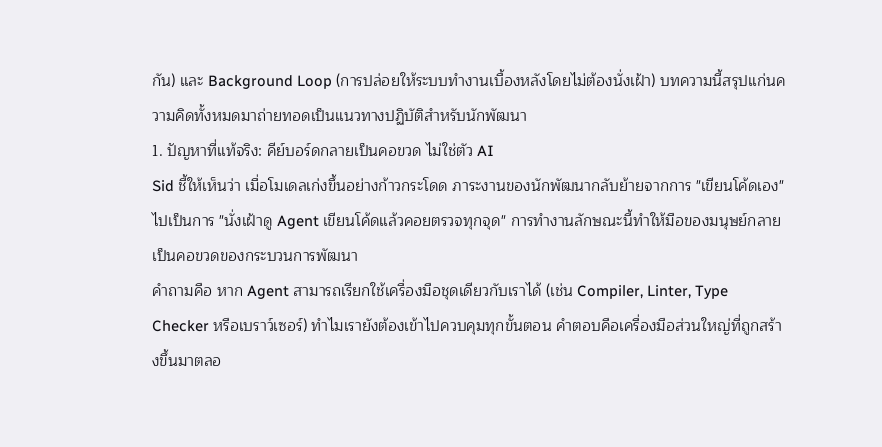กัน) และ Background Loop (การปล่อยให้ระบบทำงานเบื้องหลังโดยไม่ต้องนั่งเฝ้า) บทความนี้สรุปแก่นความคิดทั้งหมดมาถ่ายทอดเป็นแนวทางปฏิบัติสำหรับนักพัฒนา
1. ปัญหาที่แท้จริง: คีย์บอร์ดกลายเป็นคอขวด ไม่ใช่ตัว AI
Sid ชี้ให้เห็นว่า เมื่อโมเดลเก่งขึ้นอย่างก้าวกระโดด ภาระงานของนักพัฒนากลับย้ายจากการ "เขียนโค้ดเอง" ไปเป็นการ "นั่งเฝ้าดู Agent เขียนโค้ดแล้วคอยตรวจทุกจุด" การทำงานลักษณะนี้ทำให้มือของมนุษย์กลายเป็นคอขวดของกระบวนการพัฒนา
คำถามคือ หาก Agent สามารถเรียกใช้เครื่องมือชุดเดียวกับเราได้ (เช่น Compiler, Linter, Type Checker หรือเบราว์เซอร์) ทำไมเรายังต้องเข้าไปควบคุมทุกขั้นตอน คำตอบคือเครื่องมือส่วนใหญ่ที่ถูกสร้างขึ้นมาตลอ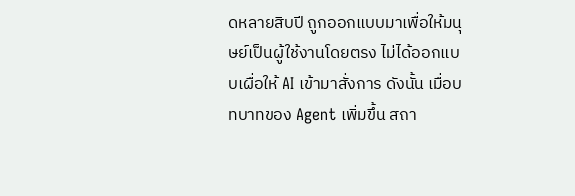ดหลายสิบปี ถูกออกแบบมาเพื่อให้มนุษย์เป็นผู้ใช้งานโดยตรง ไม่ได้ออกแบบเผื่อให้ AI เข้ามาสั่งการ ดังนั้น เมื่อบทบาทของ Agent เพิ่มขึ้น สถา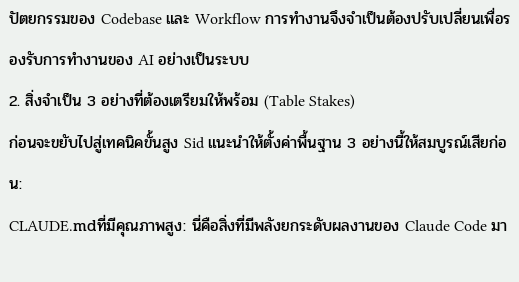ปัตยกรรมของ Codebase และ Workflow การทำงานจึงจำเป็นต้องปรับเปลี่ยนเพื่อรองรับการทำงานของ AI อย่างเป็นระบบ
2. สิ่งจำเป็น 3 อย่างที่ต้องเตรียมให้พร้อม (Table Stakes)
ก่อนจะขยับไปสู่เทคนิคขั้นสูง Sid แนะนำให้ตั้งค่าพื้นฐาน 3 อย่างนี้ให้สมบูรณ์เสียก่อน:
CLAUDE.mdที่มีคุณภาพสูง: นี่คือสิ่งที่มีพลังยกระดับผลงานของ Claude Code มา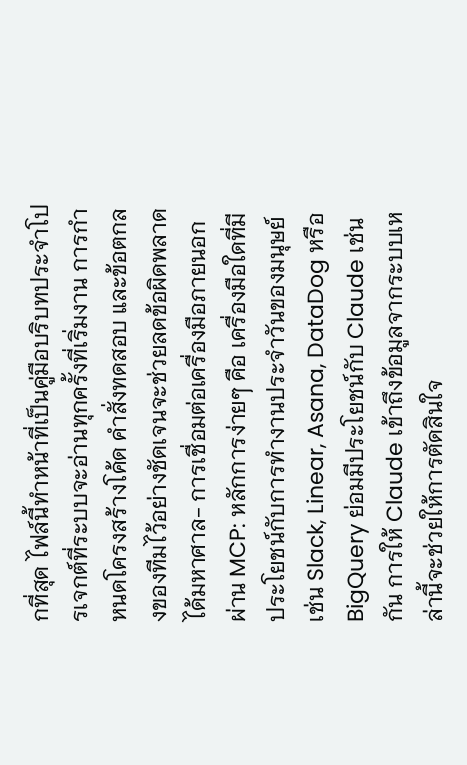กที่สุด ไฟล์นี้ทำหน้าที่เป็นคู่มือบริบทประจำโปรเจกต์ที่ระบบจะอ่านทุกครั้งที่เริ่มงาน การกำหนดโครงสร้างโค้ด คำสั่งทดสอบ และข้อตกลงของทีมไว้อย่างชัดเจนจะช่วยลดข้อผิดพลาดได้มหาศาล- การเชื่อมต่อเครื่องมือภายนอกผ่าน MCP: หลักการง่ายๆ คือ เครื่องมือใดที่มีประโยชน์กับการทำงานประจำวันของมนุษย์ เช่น Slack, Linear, Asana, DataDog หรือ BigQuery ย่อมมีประโยชน์กับ Claude เช่นกัน การให้ Claude เข้าถึงข้อมูลจากระบบเหล่านี้จะช่วยให้การตัดสินใจ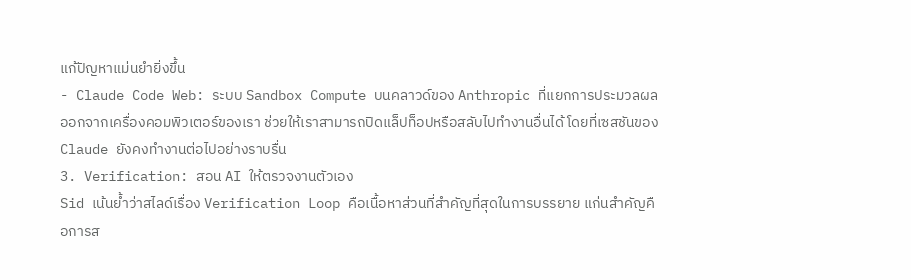แก้ปัญหาแม่นยำยิ่งขึ้น
- Claude Code Web: ระบบ Sandbox Compute บนคลาวด์ของ Anthropic ที่แยกการประมวลผลออกจากเครื่องคอมพิวเตอร์ของเรา ช่วยให้เราสามารถปิดแล็ปท็อปหรือสลับไปทำงานอื่นได้ โดยที่เซสชันของ Claude ยังคงทำงานต่อไปอย่างราบรื่น
3. Verification: สอน AI ให้ตรวจงานตัวเอง
Sid เน้นย้ำว่าสไลด์เรื่อง Verification Loop คือเนื้อหาส่วนที่สำคัญที่สุดในการบรรยาย แก่นสำคัญคือการส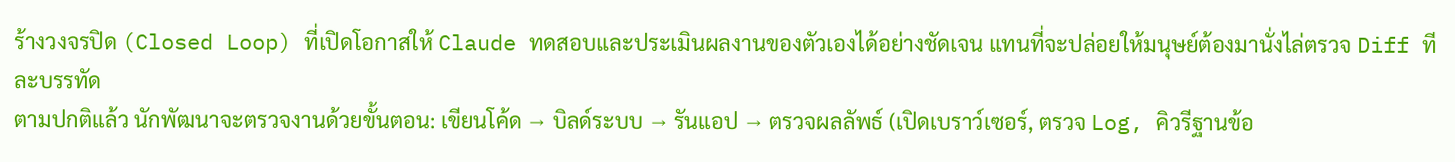ร้างวงจรปิด (Closed Loop) ที่เปิดโอกาสให้ Claude ทดสอบและประเมินผลงานของตัวเองได้อย่างชัดเจน แทนที่จะปล่อยให้มนุษย์ต้องมานั่งไล่ตรวจ Diff ทีละบรรทัด
ตามปกติแล้ว นักพัฒนาจะตรวจงานด้วยขั้นตอน: เขียนโค้ด → บิลด์ระบบ → รันแอป → ตรวจผลลัพธ์ (เปิดเบราว์เซอร์, ตรวจ Log, คิวรีฐานข้อ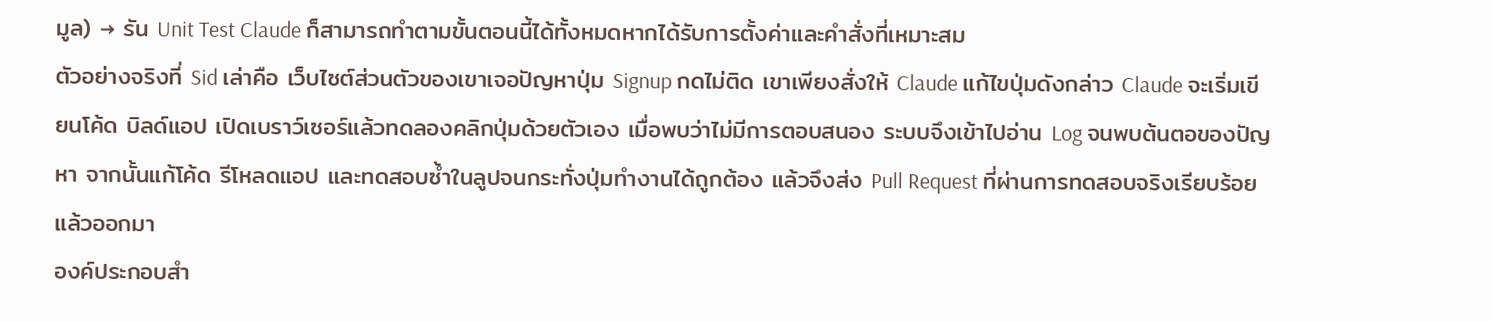มูล) → รัน Unit Test Claude ก็สามารถทำตามขั้นตอนนี้ได้ทั้งหมดหากได้รับการตั้งค่าและคำสั่งที่เหมาะสม
ตัวอย่างจริงที่ Sid เล่าคือ เว็บไซต์ส่วนตัวของเขาเจอปัญหาปุ่ม Signup กดไม่ติด เขาเพียงสั่งให้ Claude แก้ไขปุ่มดังกล่าว Claude จะเริ่มเขียนโค้ด บิลด์แอป เปิดเบราว์เซอร์แล้วทดลองคลิกปุ่มด้วยตัวเอง เมื่อพบว่าไม่มีการตอบสนอง ระบบจึงเข้าไปอ่าน Log จนพบต้นตอของปัญหา จากนั้นแก้โค้ด รีโหลดแอป และทดสอบซ้ำในลูปจนกระทั่งปุ่มทำงานได้ถูกต้อง แล้วจึงส่ง Pull Request ที่ผ่านการทดสอบจริงเรียบร้อยแล้วออกมา
องค์ประกอบสำ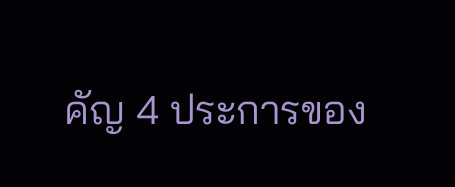คัญ 4 ประการของ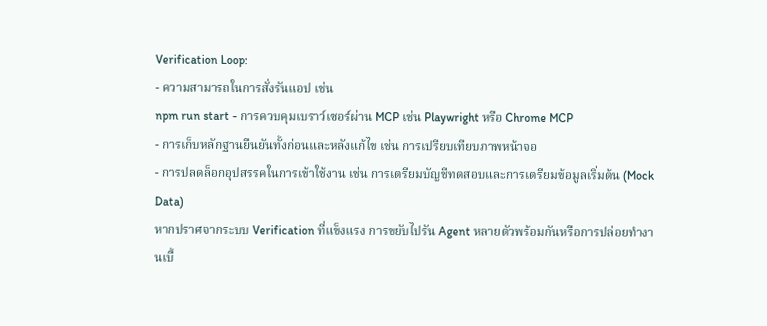Verification Loop:
- ความสามารถในการสั่งรันแอป เช่น
npm run start - การควบคุมเบราว์เซอร์ผ่าน MCP เช่น Playwright หรือ Chrome MCP
- การเก็บหลักฐานยืนยันทั้งก่อนและหลังแก้ไข เช่น การเปรียบเทียบภาพหน้าจอ
- การปลดล็อกอุปสรรคในการเข้าใช้งาน เช่น การเตรียมบัญชีทดสอบและการเตรียมข้อมูลเริ่มต้น (Mock Data)
หากปราศจากระบบ Verification ที่แข็งแรง การขยับไปรัน Agent หลายตัวพร้อมกันหรือการปล่อยทำงานเบื้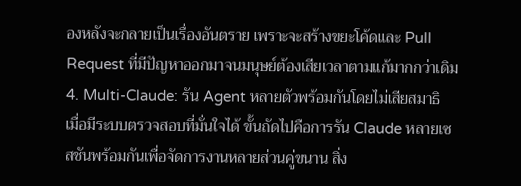องหลังจะกลายเป็นเรื่องอันตราย เพราะจะสร้างขยะโค้ดและ Pull Request ที่มีปัญหาออกมาจนมนุษย์ต้องเสียเวลาตามแก้มากกว่าเดิม
4. Multi-Claude: รัน Agent หลายตัวพร้อมกันโดยไม่เสียสมาธิ
เมื่อมีระบบตรวจสอบที่มั่นใจได้ ขั้นถัดไปคือการรัน Claude หลายเซสชันพร้อมกันเพื่อจัดการงานหลายส่วนคู่ขนาน สิ่ง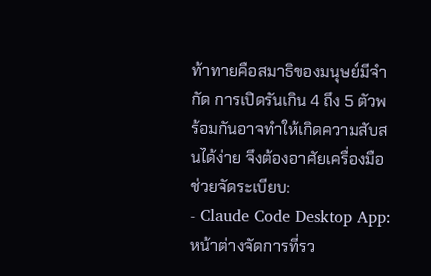ท้าทายคือสมาธิของมนุษย์มีจำกัด การเปิดรันเกิน 4 ถึง 5 ตัวพร้อมกันอาจทำให้เกิดความสับสนได้ง่าย จึงต้องอาศัยเครื่องมือช่วยจัดระเบียบ:
- Claude Code Desktop App: หน้าต่างจัดการที่รว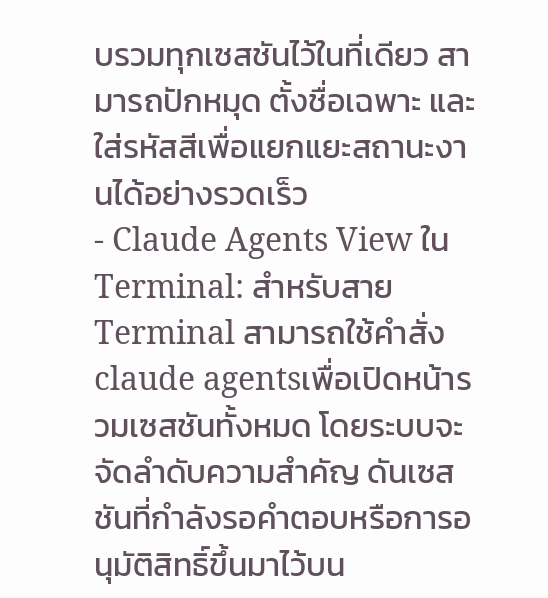บรวมทุกเซสชันไว้ในที่เดียว สามารถปักหมุด ตั้งชื่อเฉพาะ และใส่รหัสสีเพื่อแยกแยะสถานะงานได้อย่างรวดเร็ว
- Claude Agents View ใน Terminal: สำหรับสาย Terminal สามารถใช้คำสั่ง
claude agentsเพื่อเปิดหน้ารวมเซสชันทั้งหมด โดยระบบจะจัดลำดับความสำคัญ ดันเซสชันที่กำลังรอคำตอบหรือการอนุมัติสิทธิ์ขึ้นมาไว้บน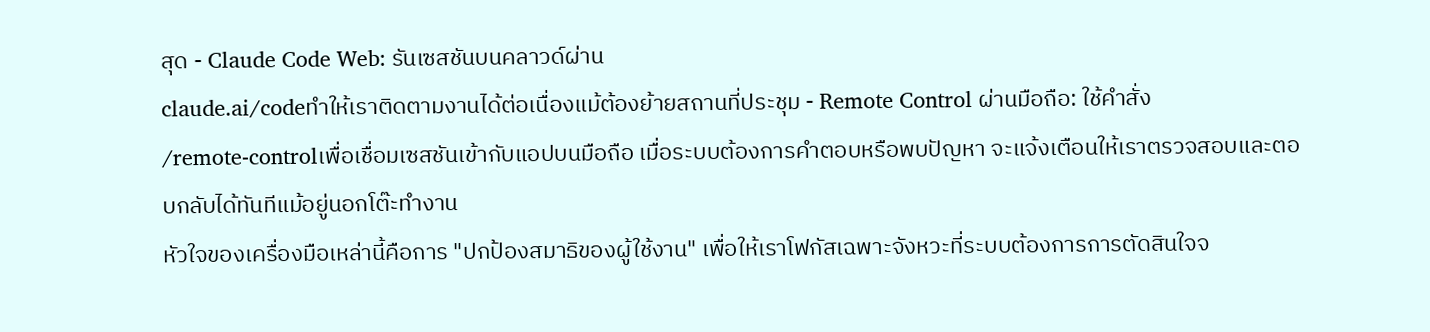สุด - Claude Code Web: รันเซสชันบนคลาวด์ผ่าน
claude.ai/codeทำให้เราติดตามงานได้ต่อเนื่องแม้ต้องย้ายสถานที่ประชุม - Remote Control ผ่านมือถือ: ใช้คำสั่ง
/remote-controlเพื่อเชื่อมเซสชันเข้ากับแอปบนมือถือ เมื่อระบบต้องการคำตอบหรือพบปัญหา จะแจ้งเตือนให้เราตรวจสอบและตอบกลับได้ทันทีแม้อยู่นอกโต๊ะทำงาน
หัวใจของเครื่องมือเหล่านี้คือการ "ปกป้องสมาธิของผู้ใช้งาน" เพื่อให้เราโฟกัสเฉพาะจังหวะที่ระบบต้องการการตัดสินใจจ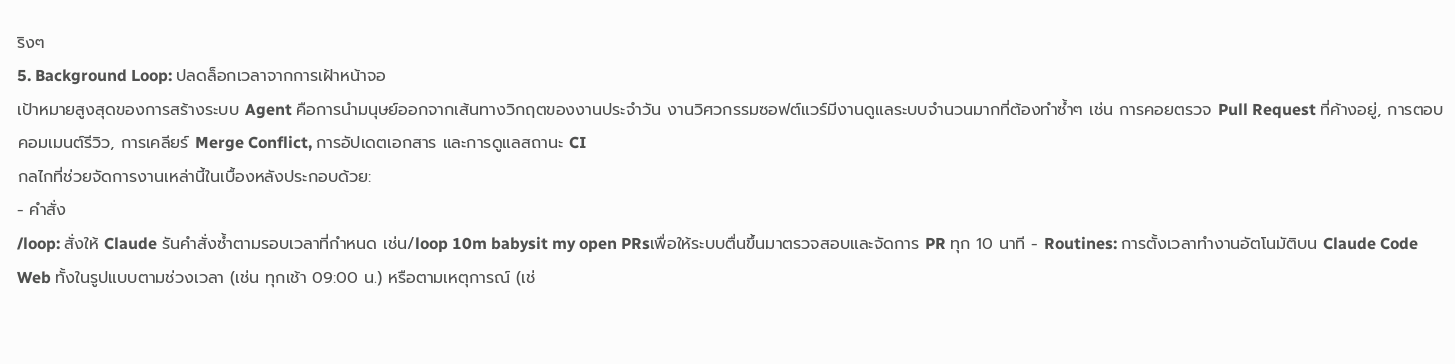ริงๆ
5. Background Loop: ปลดล็อกเวลาจากการเฝ้าหน้าจอ
เป้าหมายสูงสุดของการสร้างระบบ Agent คือการนำมนุษย์ออกจากเส้นทางวิกฤตของงานประจำวัน งานวิศวกรรมซอฟต์แวร์มีงานดูแลระบบจำนวนมากที่ต้องทำซ้ำๆ เช่น การคอยตรวจ Pull Request ที่ค้างอยู่, การตอบคอมเมนต์รีวิว, การเคลียร์ Merge Conflict, การอัปเดตเอกสาร และการดูแลสถานะ CI
กลไกที่ช่วยจัดการงานเหล่านี้ในเบื้องหลังประกอบด้วย:
- คำสั่ง
/loop: สั่งให้ Claude รันคำสั่งซ้ำตามรอบเวลาที่กำหนด เช่น/loop 10m babysit my open PRsเพื่อให้ระบบตื่นขึ้นมาตรวจสอบและจัดการ PR ทุก 10 นาที - Routines: การตั้งเวลาทำงานอัตโนมัติบน Claude Code Web ทั้งในรูปแบบตามช่วงเวลา (เช่น ทุกเช้า 09:00 น.) หรือตามเหตุการณ์ (เช่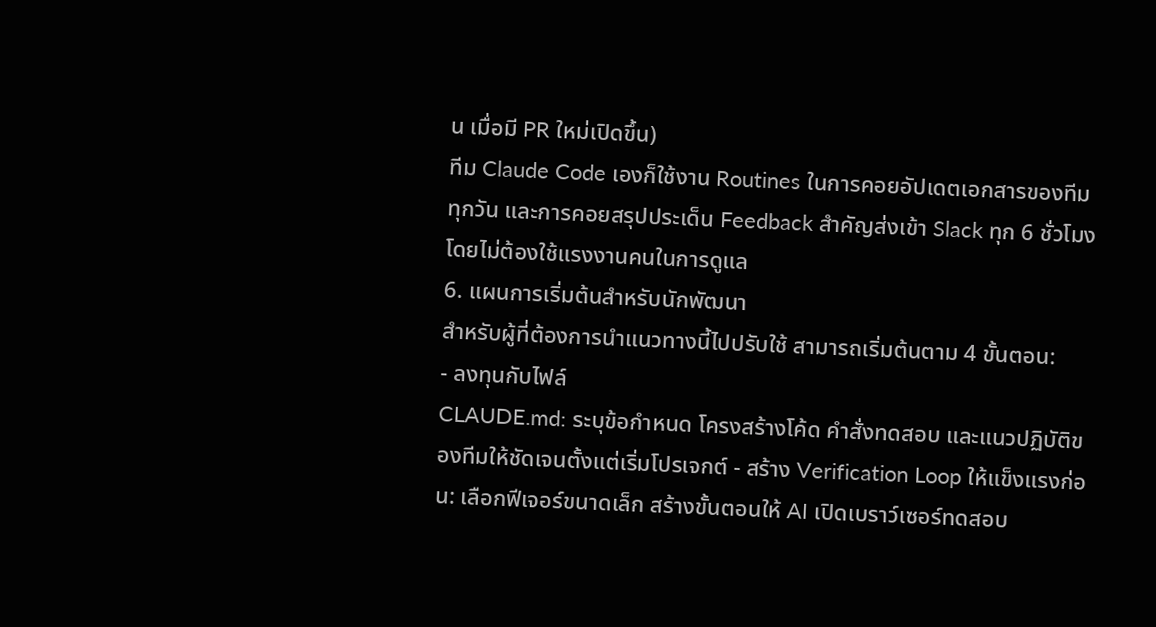น เมื่อมี PR ใหม่เปิดขึ้น)
ทีม Claude Code เองก็ใช้งาน Routines ในการคอยอัปเดตเอกสารของทีมทุกวัน และการคอยสรุปประเด็น Feedback สำคัญส่งเข้า Slack ทุก 6 ชั่วโมง โดยไม่ต้องใช้แรงงานคนในการดูแล
6. แผนการเริ่มต้นสำหรับนักพัฒนา
สำหรับผู้ที่ต้องการนำแนวทางนี้ไปปรับใช้ สามารถเริ่มต้นตาม 4 ขั้นตอน:
- ลงทุนกับไฟล์
CLAUDE.md: ระบุข้อกำหนด โครงสร้างโค้ด คำสั่งทดสอบ และแนวปฏิบัติของทีมให้ชัดเจนตั้งแต่เริ่มโปรเจกต์ - สร้าง Verification Loop ให้แข็งแรงก่อน: เลือกฟีเจอร์ขนาดเล็ก สร้างขั้นตอนให้ AI เปิดเบราว์เซอร์ทดสอบ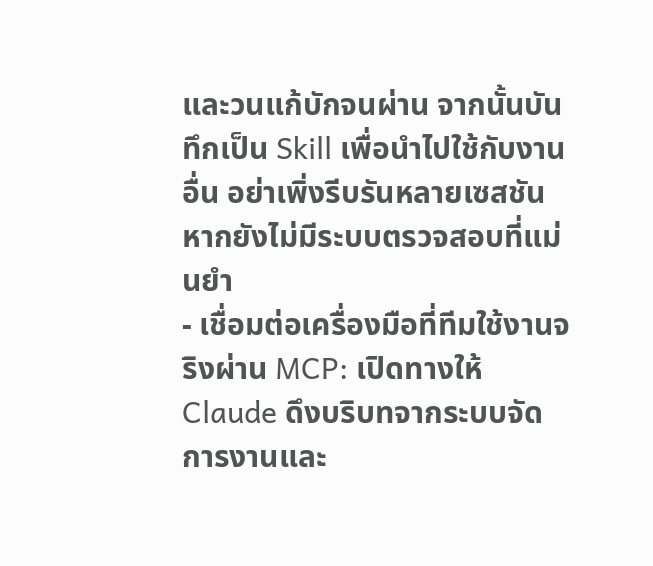และวนแก้บักจนผ่าน จากนั้นบันทึกเป็น Skill เพื่อนำไปใช้กับงานอื่น อย่าเพิ่งรีบรันหลายเซสชันหากยังไม่มีระบบตรวจสอบที่แม่นยำ
- เชื่อมต่อเครื่องมือที่ทีมใช้งานจริงผ่าน MCP: เปิดทางให้ Claude ดึงบริบทจากระบบจัดการงานและ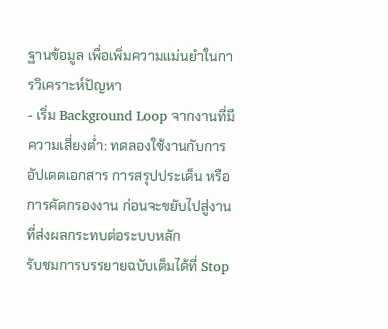ฐานข้อมูล เพื่อเพิ่มความแม่นยำในการวิเคราะห์ปัญหา
- เริ่ม Background Loop จากงานที่มีความเสี่ยงต่ำ: ทดลองใช้งานกับการอัปเดตเอกสาร การสรุปประเด็น หรือการคัดกรองงาน ก่อนจะขยับไปสู่งานที่ส่งผลกระทบต่อระบบหลัก
รับชมการบรรยายฉบับเต็มได้ที่ Stop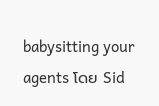babysitting your agents โดย Sid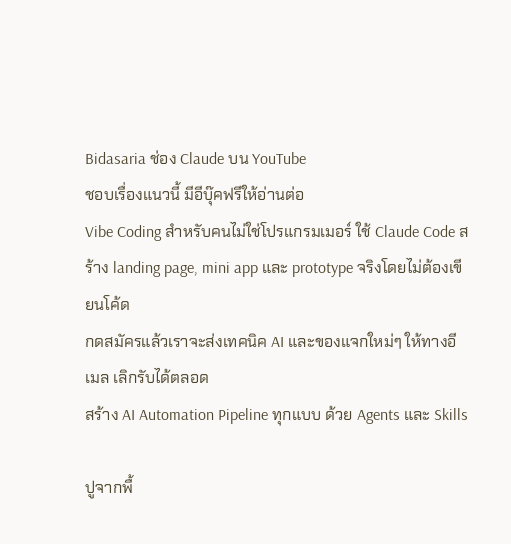Bidasaria ช่อง Claude บน YouTube
ชอบเรื่องแนวนี้ มีอีบุ๊คฟรีให้อ่านต่อ
Vibe Coding สำหรับคนไม่ใช่โปรแกรมเมอร์ ใช้ Claude Code สร้าง landing page, mini app และ prototype จริงโดยไม่ต้องเขียนโค้ด
กดสมัครแล้วเราจะส่งเทคนิค AI และของแจกใหม่ๆ ให้ทางอีเมล เลิกรับได้ตลอด
สร้าง AI Automation Pipeline ทุกแบบ ด้วย Agents และ Skills

ปูจากพื้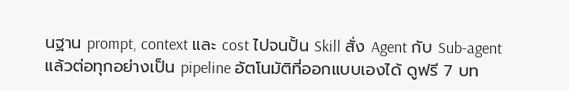นฐาน prompt, context และ cost ไปจนปั้น Skill สั่ง Agent กับ Sub-agent แล้วต่อทุกอย่างเป็น pipeline อัตโนมัติที่ออกแบบเองได้ ดูฟรี 7 บท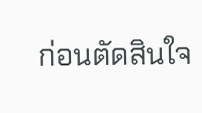ก่อนตัดสินใจ